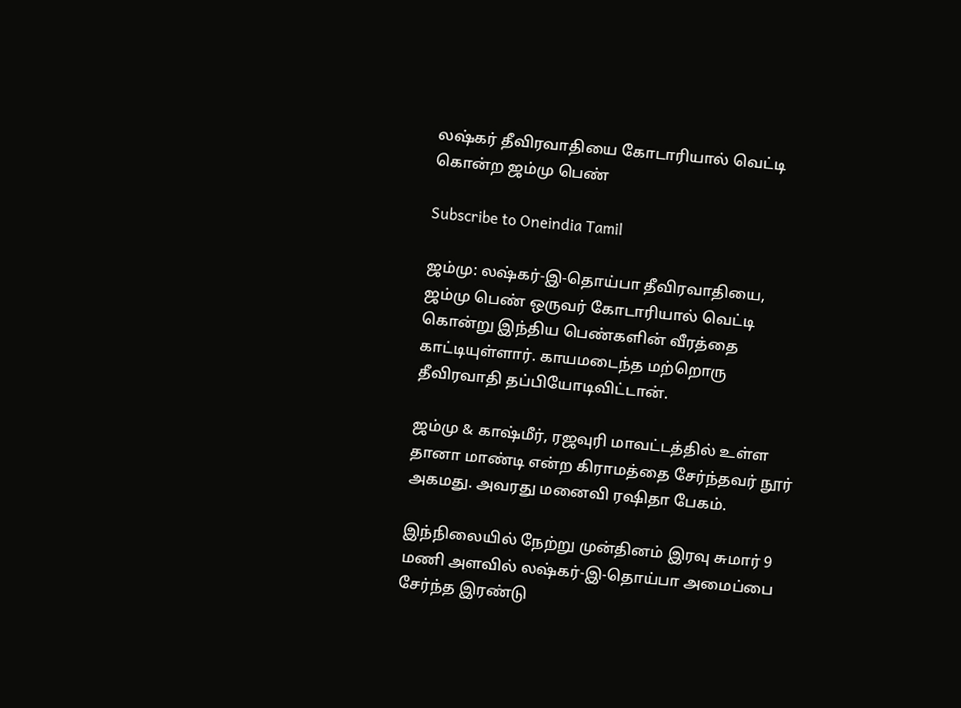லஷ்கர் தீவிரவாதியை கோடாரியால் வெட்டி கொன்ற ஜம்மு பெண்

Subscribe to Oneindia Tamil

ஜம்மு: லஷ்கர்-இ-தொய்பா தீவிரவாதியை, ஜம்மு பெண் ஒருவர் கோடாரியால் வெட்டி கொன்று இந்திய பெண்களின் வீரத்தை காட்டியுள்ளார். காயமடைந்த மற்றொரு தீவிரவாதி தப்பியோடிவிட்டான்.

ஜம்மு & காஷ்மீர், ரஜவுரி மாவட்டத்தில் உள்ள தானா மாண்டி என்ற கிராமத்தை சேர்ந்தவர் நூர் அகமது. அவரது மனைவி ரஷிதா பேகம்.

இந்நிலையில் நேற்று முன்தினம் இரவு சுமார் 9 மணி அளவில் லஷ்கர்-இ-தொய்பா அமைப்பை சேர்ந்த இரண்டு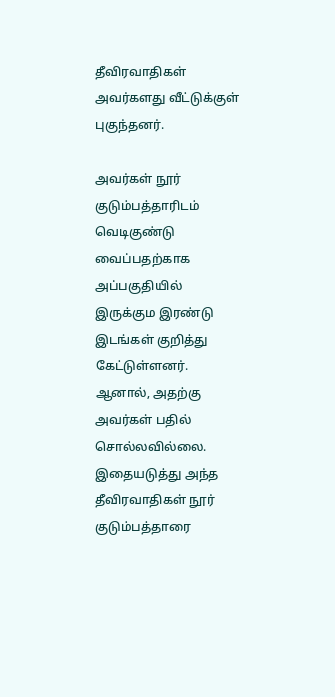தீவிரவாதிகள் அவர்களது வீட்டுக்குள் புகுந்தனர்.

அவர்கள் நூர் குடும்பத்தாரிடம் வெடிகுண்டு வைப்பதற்காக அப்பகுதியில் இருக்கும இரண்டு இடங்கள் குறித்து கேட்டுள்ளனர். ஆனால், அதற்கு அவர்கள் பதில் சொல்லவில்லை. இதையடுத்து அந்த தீவிரவாதிகள் நூர் குடும்பத்தாரை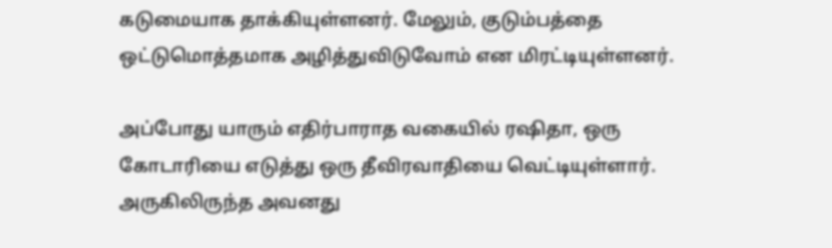கடுமையாக தாக்கியுள்ளனர். மேலும், குடும்பத்தை ஒட்டுமொத்தமாக அழித்துவிடுவோம் என மிரட்டியுள்ளனர்.

அப்போது யாரும் எதிர்பாராத வகையில் ரஷிதா, ஒரு கோடாரியை எடுத்து ஒரு தீவிரவாதியை வெட்டியுள்ளார். அருகிலிருந்த அவனது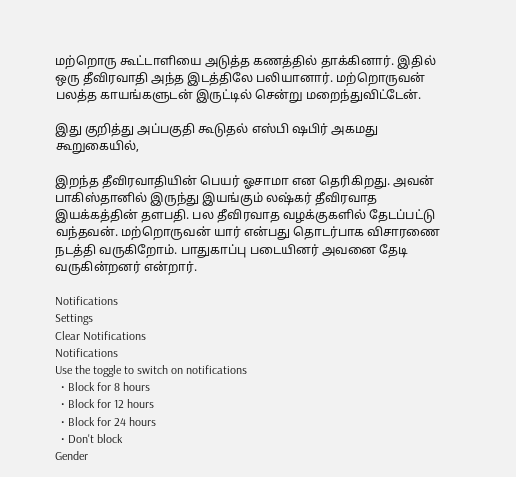மற்றொரு கூட்டாளியை அடுத்த கணத்தில் தாக்கினார். இதில் ஒரு தீவிரவாதி அந்த இடத்திலே பலியானார். மற்றொருவன் பலத்த காயங்களுடன் இருட்டில் சென்று மறைந்துவிட்டேன்.

இது குறித்து அப்பகுதி கூடுதல் எஸ்பி ஷபிர் அகமது கூறுகையில்,

இறந்த தீவிரவாதியின் பெயர் ஓசாமா என தெரிகிறது. அவன் பாகிஸ்தானில் இருந்து இயங்கும் லஷ்கர் தீவிரவாத இயக்கத்தின் தளபதி. பல தீவிரவாத வழக்குகளில் தேடப்பட்டு வந்தவன். மற்றொருவன் யார் என்பது தொடர்பாக விசாரணை நடத்தி வருகிறோம். பாதுகாப்பு படையினர் அவனை தேடி வருகின்றனர் என்றார்.

Notifications
Settings
Clear Notifications
Notifications
Use the toggle to switch on notifications
  • Block for 8 hours
  • Block for 12 hours
  • Block for 24 hours
  • Don't block
Gender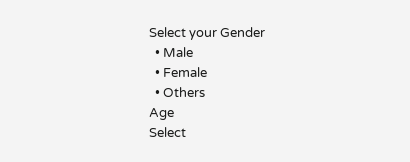Select your Gender
  • Male
  • Female
  • Others
Age
Select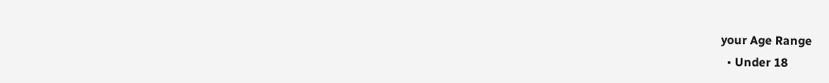your Age Range
  • Under 18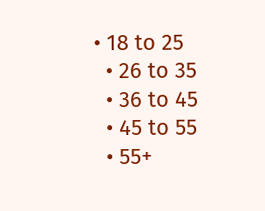• 18 to 25
  • 26 to 35
  • 36 to 45
  • 45 to 55
  • 55+